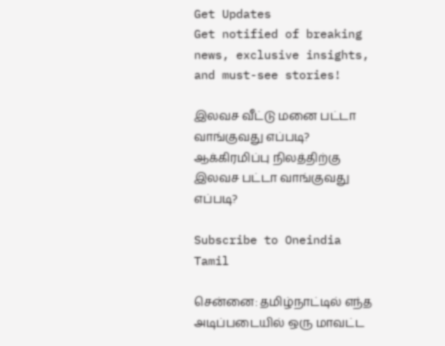Get Updates
Get notified of breaking news, exclusive insights, and must-see stories!

இலவச வீட்டு மனை பட்டா வாங்குவது எப்படி? ஆக்கிரமிப்பு நிலத்திற்கு இலவச பட்டா வாங்குவது எப்படி?

Subscribe to Oneindia Tamil

சென்னை: தமிழ்நாட்டில் எந்த அடிப்படையில் ஒரு மாவட்ட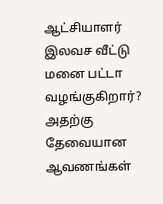ஆட்சியாளர் இலவச வீட்டு மனை பட்டா வழங்குகிறார்? அதற்கு தேவையான ஆவணங்கள்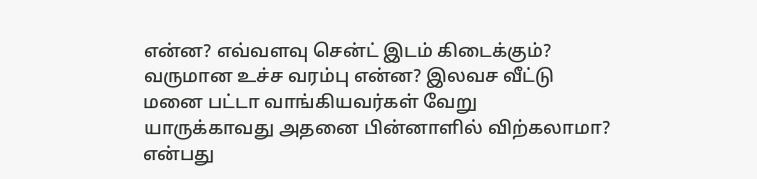என்ன? எவ்வளவு சென்ட் இடம் கிடைக்கும்? வருமான உச்ச வரம்பு என்ன? இலவச வீட்டு மனை பட்டா வாங்கியவர்கள் வேறு யாருக்காவது அதனை பின்னாளில் விற்கலாமா? என்பது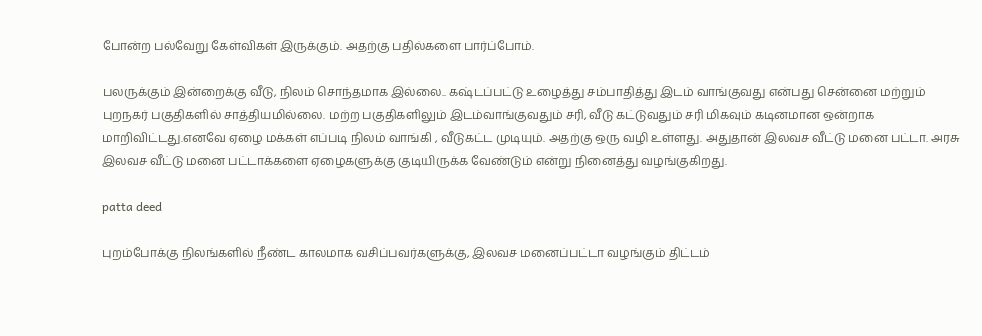போன்ற பல்வேறு கேள்விகள் இருக்கும். அதற்கு பதில்களை பார்ப்போம்.

பலருக்கும் இன்றைக்கு வீடு, நிலம் சொந்தமாக இல்லை.. கஷ்டப்பட்டு உழைத்து சம்பாதித்து இடம் வாங்குவது என்பது சென்னை மற்றும் புறநகர் பகுதிகளில் சாத்தியமில்லை. மற்ற பகுதிகளிலும் இடம்வாங்குவதும் சரி, வீடு கட்டுவதும் சரி மிகவும் கடினமான ஒன்றாக மாறிவிட்டது.எனவே ஏழை மக்கள் எப்படி நிலம் வாங்கி , வீடுகட்ட முடியும். அதற்கு ஒரு வழி உள்ளது. அதுதான் இலவச வீட்டு மனை பட்டா. அரசு இலவச வீட்டு மனை பட்டாக்களை ஏழைகளுக்கு குடியிருக்க வேண்டும் என்று நினைத்து வழங்குகிறது.

patta deed

புறம்போக்கு நிலங்களில் நீண்ட காலமாக வசிப்பவர்களுக்கு, இலவச மனைப்பட்டா வழங்கும் திட்டம்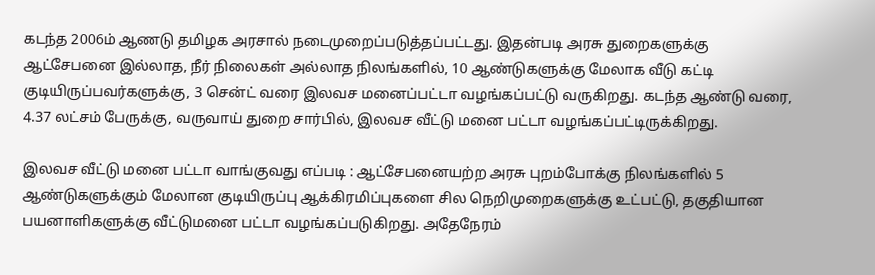கடந்த 2006ம் ஆணடு தமிழக அரசால் நடைமுறைப்படுத்தப்பட்டது. இதன்படி அரசு துறைகளுக்கு ஆட்சேபனை இல்லாத, நீர் நிலைகள் அல்லாத நிலங்களில், 10 ஆண்டுகளுக்கு மேலாக வீடு கட்டி குடியிருப்பவர்களுக்கு, 3 சென்ட் வரை இலவச மனைப்பட்டா வழங்கப்பட்டு வருகிறது. கடந்த ஆண்டு வரை, 4.37 லட்சம் பேருக்கு, வருவாய் துறை சார்பில், இலவச வீட்டு மனை பட்டா வழங்கப்பட்டிருக்கிறது.

இலவச வீட்டு மனை பட்டா வாங்குவது எப்படி : ஆட்சேபனையற்ற அரசு புறம்போக்கு நிலங்களில் 5 ஆண்டுகளுக்கும் மேலான குடியிருப்பு ஆக்கிரமிப்புகளை சில நெறிமுறைகளுக்கு உட்பட்டு, தகுதியான பயனாளிகளுக்கு வீட்டுமனை பட்டா வழங்கப்படுகிறது. அதேநேரம்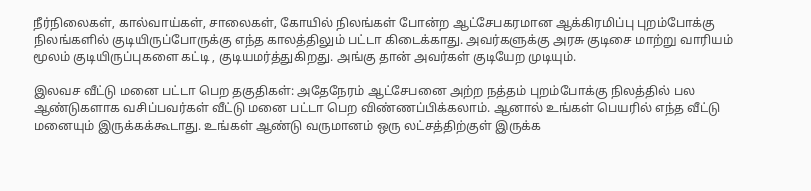நீர்நிலைகள், கால்வாய்கள், சாலைகள், கோயில் நிலங்கள் போன்ற ஆட்சேபகரமான ஆக்கிரமிப்பு புறம்போக்கு நிலங்களில் குடியிருப்போருக்கு எந்த காலத்திலும் பட்டா கிடைக்காது. அவர்களுக்கு அரசு குடிசை மாற்று வாரியம் மூலம் குடியிருப்புகளை கட்டி , குடியமர்த்துகிறது. அங்கு தான் அவர்கள் குடியேற முடியும்.

இலவச வீட்டு மனை பட்டா பெற தகுதிகள்: அதேநேரம் ஆட்சேபனை அற்ற நத்தம் புறம்போக்கு நிலத்தில் பல ஆண்டுகளாக வசிப்பவர்கள் வீட்டு மனை பட்டா பெற விண்ணப்பிக்கலாம். ஆனால் உங்கள் பெயரில் எந்த வீட்டு மனையும் இருக்கக்கூடாது. உங்கள் ஆண்டு வருமானம் ஒரு லட்சத்திற்குள் இருக்க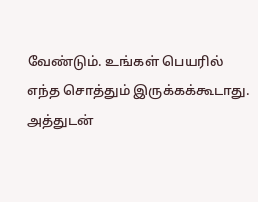வேண்டும். உங்கள் பெயரில் எந்த சொத்தும் இருக்கக்கூடாது. அத்துடன்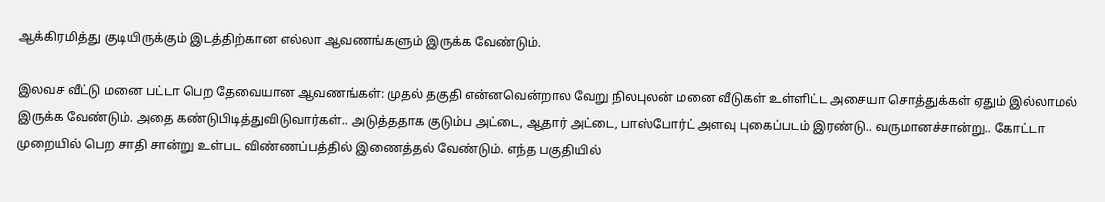ஆக்கிரமித்து குடியிருக்கும் இடத்திற்கான எல்லா ஆவணங்களும் இருக்க வேண்டும்.

இலவச வீட்டு மனை பட்டா பெற தேவையான ஆவணங்கள்: முதல் தகுதி என்னவென்றால வேறு நிலபுலன் மனை வீடுகள் உள்ளிட்ட அசையா சொத்துக்கள் ஏதும் இல்லாமல் இருக்க வேண்டும். அதை கண்டுபிடித்துவிடுவார்கள்.. அடுத்ததாக குடும்ப அட்டை, ஆதார் அட்டை, பாஸ்போர்ட் அளவு புகைப்படம் இரண்டு.. வருமானச்சான்று.. கோட்டா முறையில் பெற சாதி சான்று உள்பட விண்ணப்பத்தில் இணைத்தல் வேண்டும். எந்த பகுதியில்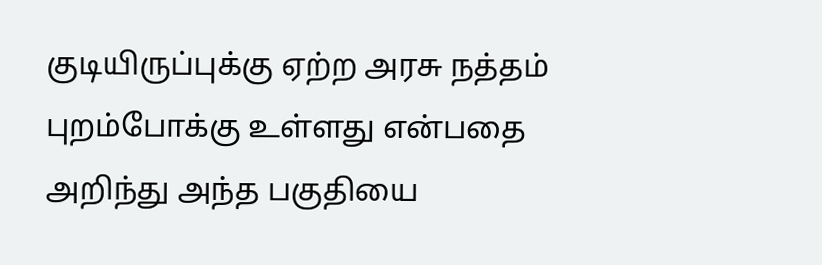குடியிருப்புக்கு ஏற்ற அரசு நத்தம் புறம்போக்கு உள்ளது என்பதை அறிந்து அந்த பகுதியை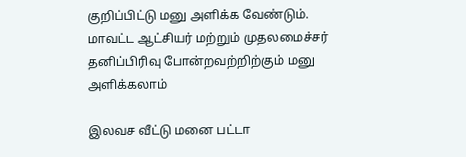குறிப்பிட்டு மனு அளிக்க வேண்டும். மாவட்ட ஆட்சியர் மற்றும் முதலமைச்சர் தனிப்பிரிவு போன்றவற்றிற்கும் மனு அளிக்கலாம்

இலவச வீட்டு மனை பட்டா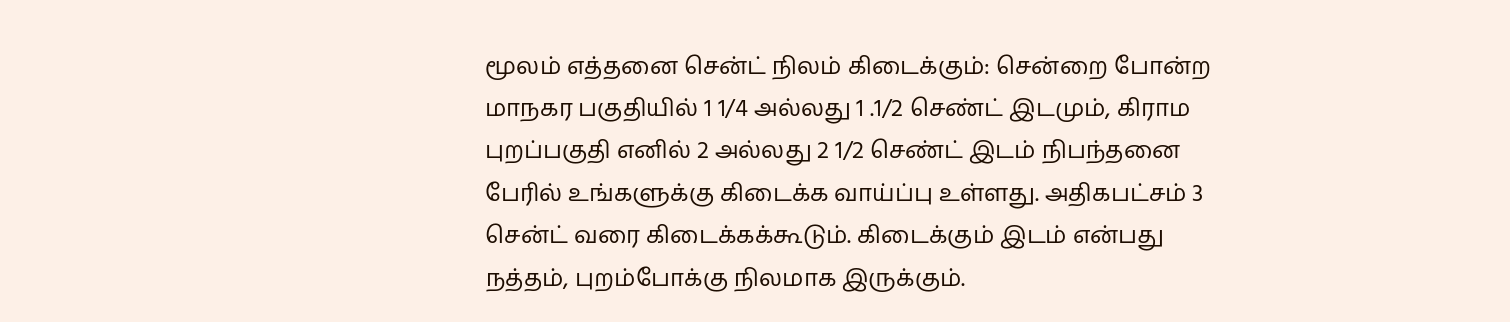மூலம் எத்தனை சென்ட் நிலம் கிடைக்கும்: சென்றை போன்ற மாநகர பகுதியில் 1 1/4 அல்லது 1 .1/2 செண்ட் இடமும், கிராம புறப்பகுதி எனில் 2 அல்லது 2 1/2 செண்ட் இடம் நிபந்தனை பேரில் உங்களுக்கு கிடைக்க வாய்ப்பு உள்ளது. அதிகபட்சம் 3 சென்ட் வரை கிடைக்கக்கூடும். கிடைக்கும் இடம் என்பது நத்தம், புறம்போக்கு நிலமாக இருக்கும்.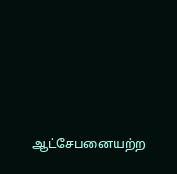ஆட்சேபனையற்ற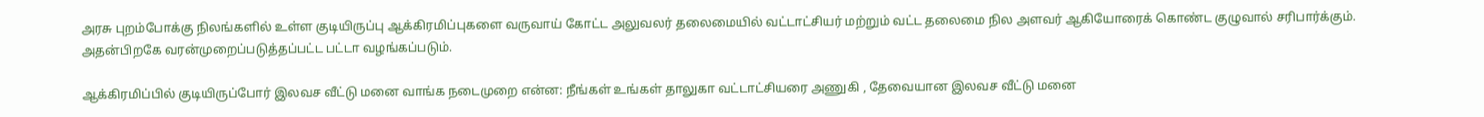அரசு புறம்போக்கு நிலங்களில் உள்ள குடியிருப்பு ஆக்கிரமிப்புகளை வருவாய் கோட்ட அலுவலர் தலைமையில் வட்டாட்சியர் மற்றும் வட்ட தலைமை நில அளவர் ஆகியோரைக் கொண்ட குழுவால் சரிபார்க்கும். அதன்பிறகே வரன்முறைப்படுத்தப்பட்ட பட்டா வழங்கப்படும்.

ஆக்கிரமிப்பில் குடியிருப்போர் இலவச வீட்டு மனை வாங்க நடைமுறை என்ன: நீங்கள் உங்கள் தாலுகா வட்டாட்சியரை அணுகி , தேவையான இலவச வீட்டு மனை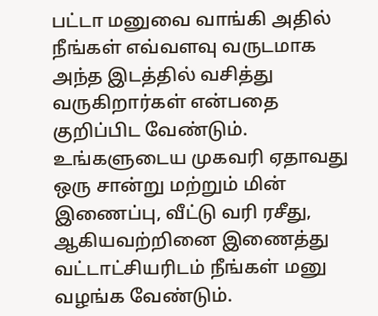பட்டா மனுவை வாங்கி அதில் நீங்கள் எவ்வளவு வருடமாக அந்த இடத்தில் வசித்து வருகிறார்கள் என்பதை குறிப்பிட வேண்டும். உங்களுடைய முகவரி ஏதாவது ஒரு சான்று மற்றும் மின் இணைப்பு, வீட்டு வரி ரசீது, ஆகியவற்றினை இணைத்து வட்டாட்சியரிடம் நீங்கள் மனு வழங்க வேண்டும்.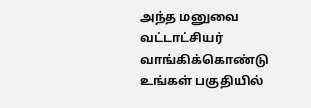அந்த மனுவை வட்டாட்சியர் வாங்கிக்கொண்டு உங்கள் பகுதியில்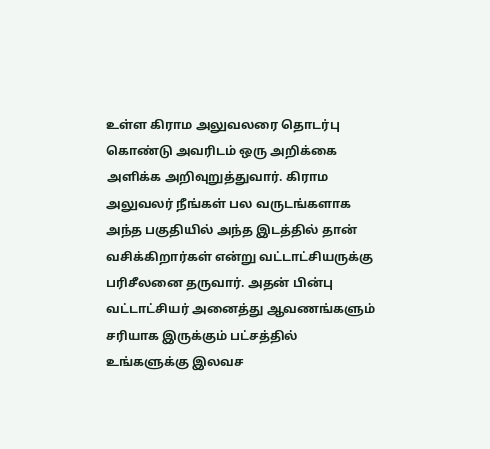உள்ள கிராம அலுவலரை தொடர்பு கொண்டு அவரிடம் ஒரு அறிக்கை அளிக்க அறிவுறுத்துவார். கிராம அலுவலர் நீங்கள் பல வருடங்களாக அந்த பகுதியில் அந்த இடத்தில் தான் வசிக்கிறார்கள் என்று வட்டாட்சியருக்கு பரிசீலனை தருவார். அதன் பின்பு வட்டாட்சியர் அனைத்து ஆவணங்களும் சரியாக இருக்கும் பட்சத்தில் உங்களுக்கு இலவச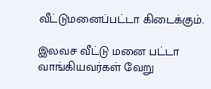வீட்டுமனைப்பட்டா கிடைக்கும்.

இலவச வீட்டு மனை பட்டா வாங்கியவர்கள் வேறு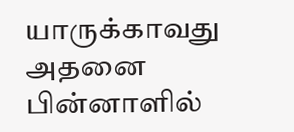யாருக்காவது அதனை பின்னாளில்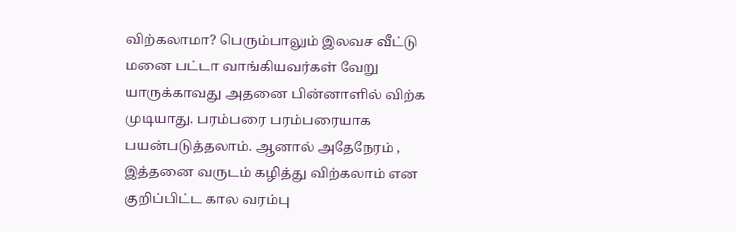விற்கலாமா? பெரும்பாலும் இலவச வீட்டு மனை பட்டா வாங்கியவர்கள் வேறு யாருக்காவது அதனை பின்னாளில் விற்க முடியாது. பரம்பரை பரம்பரையாக பயன்படுத்தலாம். ஆனால் அதேநேரம் , இத்தனை வருடம் கழித்து விற்கலாம் என குறிப்பிட்ட கால வரம்பு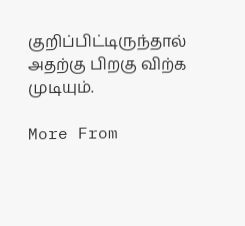குறிப்பிட்டிருந்தால் அதற்கு பிறகு விற்க முடியும்.

More From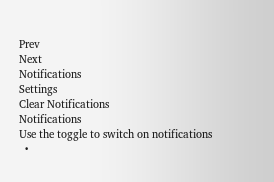Prev
Next
Notifications
Settings
Clear Notifications
Notifications
Use the toggle to switch on notifications
  •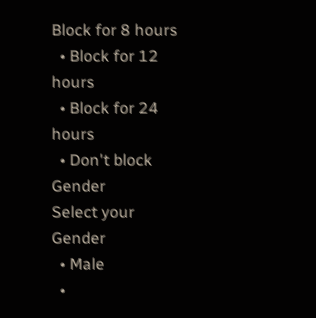Block for 8 hours
  • Block for 12 hours
  • Block for 24 hours
  • Don't block
Gender
Select your Gender
  • Male
  •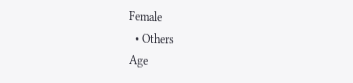Female
  • Others
Age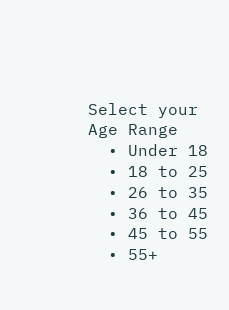Select your Age Range
  • Under 18
  • 18 to 25
  • 26 to 35
  • 36 to 45
  • 45 to 55
  • 55+